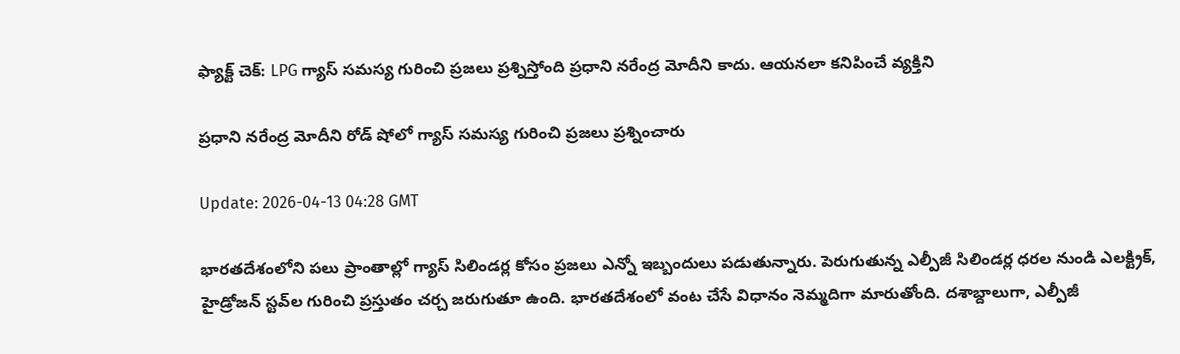ఫ్యాక్ట్ చెక్: LPG గ్యాస్ సమస్య గురించి ప్రజలు ప్రశ్నిస్తోంది ప్రధాని నరేంద్ర మోదీని కాదు. ఆయనలా కనిపించే వ్యక్తిని

ప్రధాని నరేంద్ర మోదీని రోడ్ షోలో గ్యాస్ సమస్య గురించి ప్రజలు ప్రశ్నించారు

Update: 2026-04-13 04:28 GMT

భారతదేశంలోని పలు ప్రాంతాల్లో గ్యాస్ సిలిండర్ల కోసం ప్రజలు ఎన్నో ఇబ్బందులు పడుతున్నారు. పెరుగుతున్న ఎల్పీజీ సిలిండర్ల ధరల నుండి ఎలక్ట్రిక్, హైడ్రోజన్ స్టవ్‌ల గురించి ప్రస్తుతం చర్చ జరుగుతూ ఉంది. భారతదేశంలో వంట చేసే విధానం నెమ్మదిగా మారుతోంది. దశాబ్దాలుగా, ఎల్పీజీ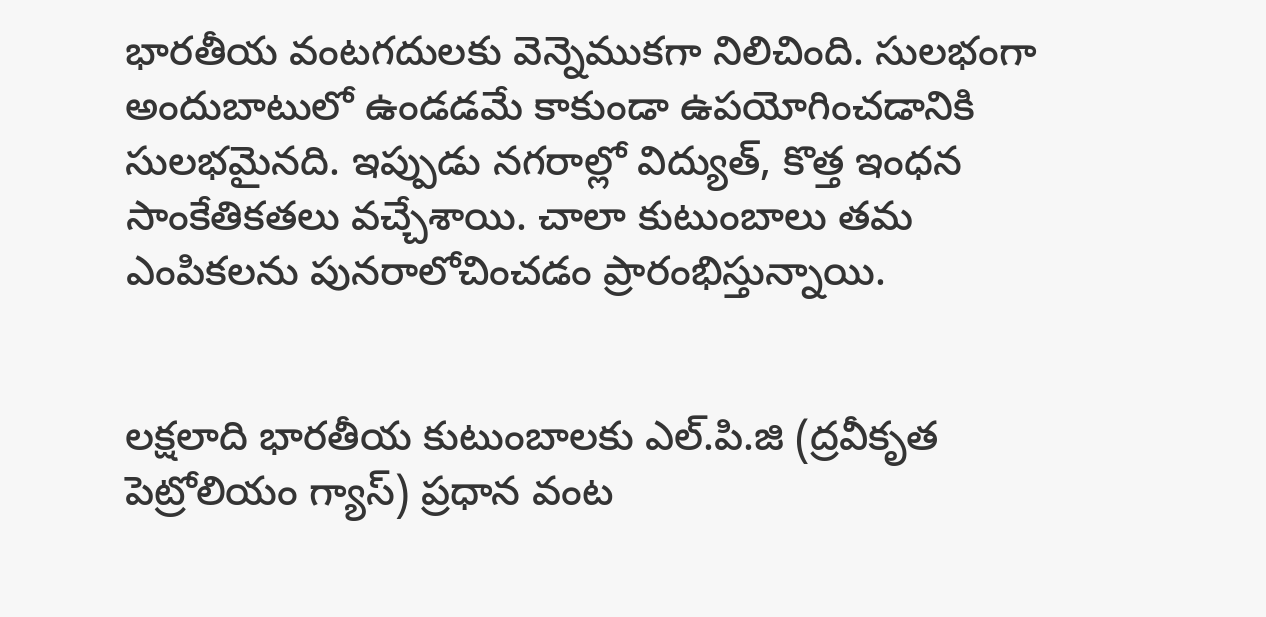భారతీయ వంటగదులకు వెన్నెముకగా నిలిచింది. సులభంగా అందుబాటులో ఉండడమే కాకుండా ఉపయోగించడానికి సులభమైనది. ఇప్పుడు నగరాల్లో విద్యుత్, కొత్త ఇంధన సాంకేతికతలు వచ్చేశాయి. చాలా కుటుంబాలు తమ ఎంపికలను పునరాలోచించడం ప్రారంభిస్తున్నాయి.


లక్షలాది భారతీయ కుటుంబాలకు ఎల్.పి.జి (ద్రవీకృత పెట్రోలియం గ్యాస్) ప్రధాన వంట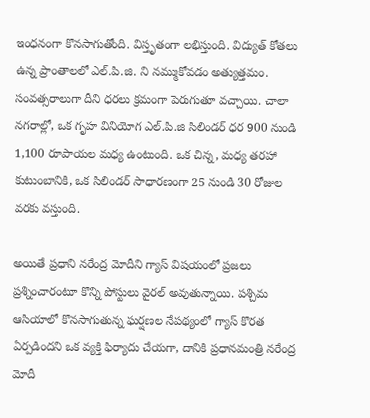ఇంధనంగా కొనసాగుతోంది. విస్తృతంగా లభిస్తుంది. విద్యుత్ కోతలు ఉన్న ప్రాంతాలలో ఎల్.పి.జి. ని నమ్ముకోవడం అత్యుత్తమం. సంవత్సరాలుగా దీని ధరలు క్రమంగా పెరుగుతూ వచ్చాయి. చాలా నగరాల్లో, ఒక గృహ వినియోగ ఎల్.పి.జి సిలిండర్ ధర 900 నుండి 1,100 రూపాయల మధ్య ఉంటుంది. ఒక చిన్న, మధ్య తరహా కుటుంబానికి, ఒక సిలిండర్ సాధారణంగా 25 నుండి 30 రోజుల వరకు వస్తుంది.

అయితే ప్రధాని నరేంద్ర మోదీని గ్యాస్ విషయంలో ప్రజలు ప్రశ్నించారంటూ కొన్ని పోస్టులు వైరల్ అవుతున్నాయి. పశ్చిమ ఆసియాలో కొనసాగుతున్న ఘర్షణల నేపథ్యంలో గ్యాస్ కొరత ఏర్పడిందని ఒక వ్యక్తి ఫిర్యాదు చేయగా, దానికి ప్రధానమంత్రి నరేంద్ర మోదీ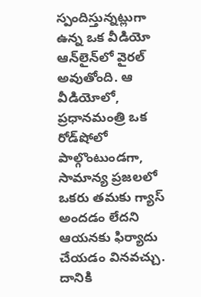స్పందిస్తున్నట్లుగా ఉన్న ఒక వీడియో ఆన్‌లైన్‌లో వైరల్ అవుతోంది. ఆ వీడియోలో, ప్రధానమంత్రి ఒక రోడ్‌షోలో పాల్గొంటుండగా, సామాన్య ప్రజలలో ఒకరు తమకు గ్యాస్ అందడం లేదని ఆయనకు ఫిర్యాదు చేయడం వినవచ్చు. దానికి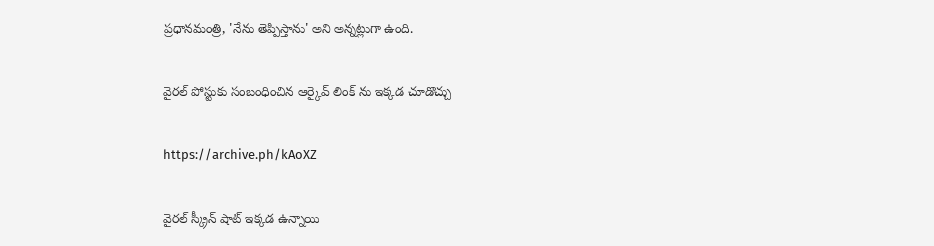ప్రధానమంత్రి, 'నేను తెప్పిస్తాను' అని అన్నట్లుగా ఉంది.

వైరల్ పోస్టుకు సంబంధించిన ఆర్కైవ్ లింక్ ను ఇక్కడ చూడొచ్చు

https://archive.ph/kAoXZ

వైరల్ స్క్రీన్ షాట్ ఇక్కడ ఉన్నాయి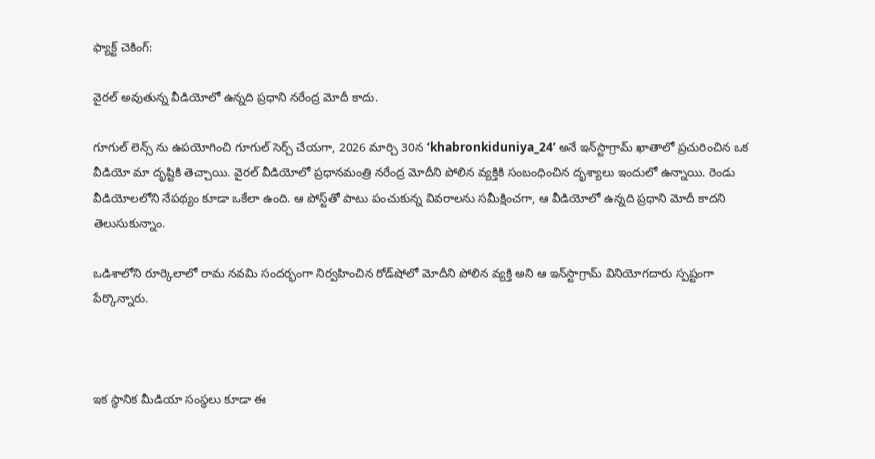ఫ్యాక్ట్ చెకింగ్:

వైరల్ అవుతున్న వీడియోలో ఉన్నది ప్రధాని నరేంద్ర మోదీ కాదు.

గూగుల్ లెన్స్ ను ఉపయోగించి గూగుల్ సెర్చ్ చేయగా, 2026 మార్చి 30న ‘khabronkiduniya_24’ అనే ఇన్‌స్టాగ్రామ్ ఖాతాలో ప్రచురించిన ఒక వీడియో మా దృష్టికి తెచ్చాయి. వైరల్ వీడియోలో ప్రధానమంత్రి నరేంద్ర మోదీని పోలిన వ్యక్తికి సంబంధించిన దృశ్యాలు ఇందులో ఉన్నాయి. రెండు వీడియోలలోని నేపథ్యం కూడా ఒకేలా ఉంది. ఆ పోస్ట్‌తో పాటు పంచుకున్న వివరాలను సమీక్షించగా, ఆ వీడియోలో ఉన్నది ప్రధాని మోదీ కాదని తెలుసుకున్నాం.

ఒడిశాలోని రూర్కెలాలో రామ నవమి సందర్భంగా నిర్వహించిన రోడ్‌షోలో మోదీని పోలిన వ్యక్తి అని ఆ ఇన్‌స్టాగ్రామ్ వినియోగదారు స్పష్టంగా పేర్కొన్నారు.



ఇక స్థానిక మీడియా సంస్థలు కూడా ఈ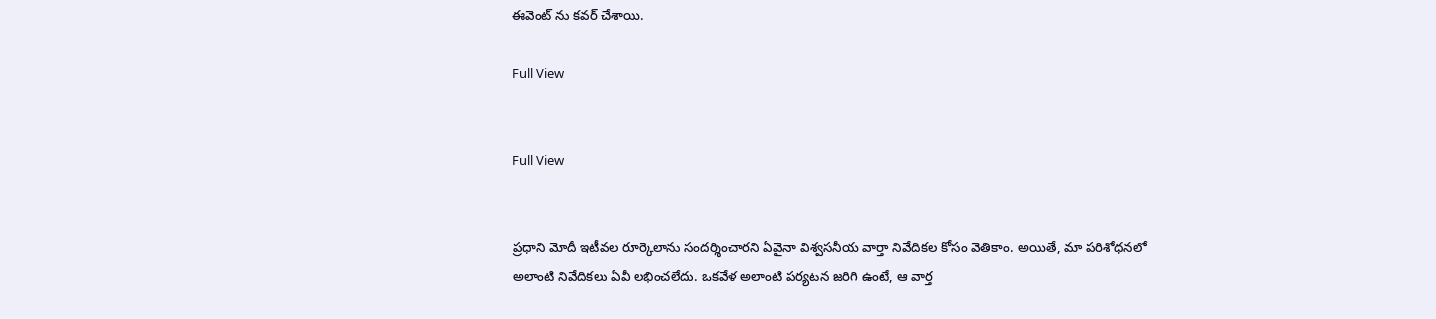ఈవెంట్ ను కవర్ చేశాయి.

Full View


Full View


ప్రధాని మోదీ ఇటీవల రూర్కెలాను సందర్శించారని ఏవైనా విశ్వసనీయ వార్తా నివేదికల కోసం వెతికాం. అయితే, మా పరిశోధనలో అలాంటి నివేదికలు ఏవీ లభించలేదు. ఒకవేళ అలాంటి పర్యటన జరిగి ఉంటే, ఆ వార్త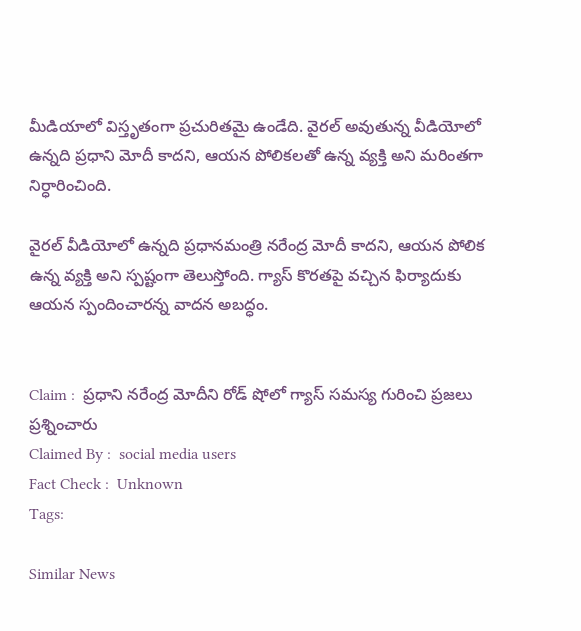మీడియాలో విస్తృతంగా ప్రచురితమై ఉండేది. వైరల్ అవుతున్న వీడియోలో ఉన్నది ప్రధాని మోదీ కాదని, ఆయన పోలికలతో ఉన్న వ్యక్తి అని మరింతగా నిర్ధారించింది.

వైరల్ వీడియోలో ఉన్నది ప్రధానమంత్రి నరేంద్ర మోదీ కాదని, ఆయన పోలిక ఉన్న వ్యక్తి అని స్పష్టంగా తెలుస్తోంది. గ్యాస్ కొరతపై వచ్చిన ఫిర్యాదుకు ఆయన స్పందించారన్న వాదన అబద్ధం.


Claim :  ప్రధాని నరేంద్ర మోదీని రోడ్ షోలో గ్యాస్ సమస్య గురించి ప్రజలు ప్రశ్నించారు
Claimed By :  social media users
Fact Check :  Unknown
Tags:

Similar News